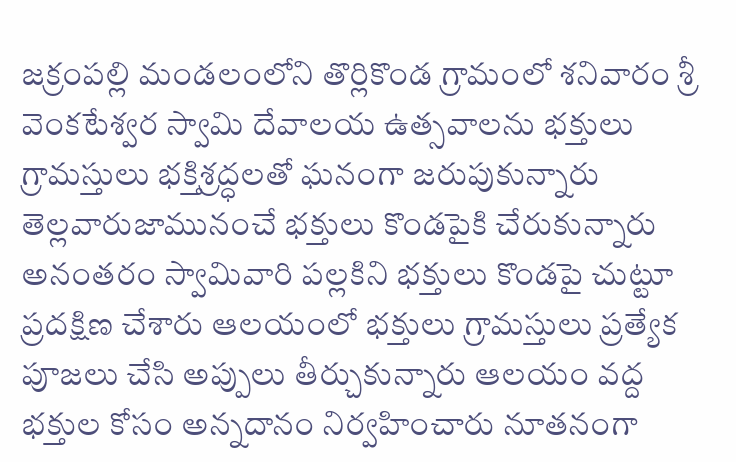జక్రంపల్లి మండలంలోని తొర్లికొండ గ్రామంలో శనివారం శ్రీ వెంకటేశ్వర స్వామి దేవాలయ ఉత్సవాలను భక్తులు గ్రామస్తులు భక్తిశ్రద్ధలతో ఘనంగా జరుపుకున్నారు తెల్లవారుజామునంచే భక్తులు కొండపైకి చేరుకున్నారు అనంతరం స్వామివారి పల్లకిని భక్తులు కొండపై చుట్టూ ప్రదక్షిణ చేశారు ఆలయంలో భక్తులు గ్రామస్తులు ప్రత్యేక పూజలు చేసి అప్పులు తీర్చుకున్నారు ఆలయం వద్ద భక్తుల కోసం అన్నదానం నిర్వహించారు నూతనంగా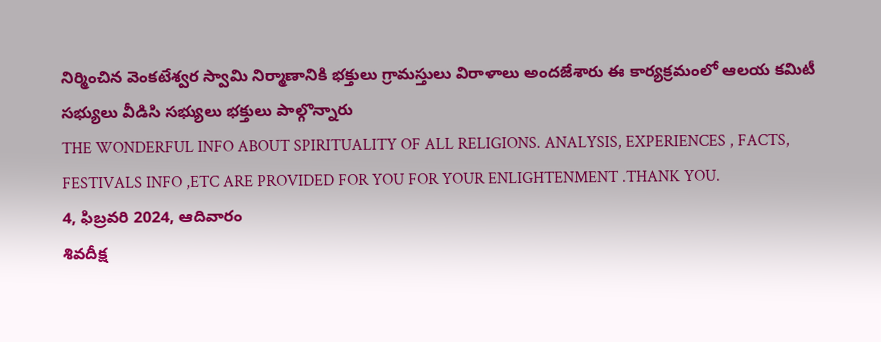నిర్మించిన వెంకటేశ్వర స్వామి నిర్మాణానికి భక్తులు గ్రామస్తులు విరాళాలు అందజేశారు ఈ కార్యక్రమంలో ఆలయ కమిటీ సభ్యులు వీడిసి సభ్యులు భక్తులు పాల్గొన్నారు
THE WONDERFUL INFO ABOUT SPIRITUALITY OF ALL RELIGIONS. ANALYSIS, EXPERIENCES , FACTS, FESTIVALS INFO ,ETC ARE PROVIDED FOR YOU FOR YOUR ENLIGHTENMENT .THANK YOU.
4, ఫిబ్రవరి 2024, ఆదివారం
శివదీక్ష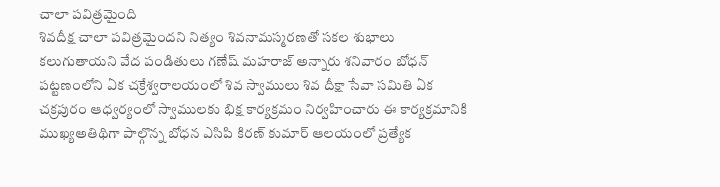చాలా పవిత్రమైంది
శివదీక్ష చాలా పవిత్రమైందని నిత్యం శివనామస్మరణతో సకల శుభాలు కలుగుతాయని వేద పండితులు గణేష్ మహరాజ్ అన్నారు శనివారం బోధన్ పట్టణంలోని ఏక చక్రేశ్వరాలయంలో శివ స్వాములు శివ దీక్షా సేవా సమితి ఏక చక్రపురం ఆధ్వర్యంలో స్వాములకు భిక్ష కార్యక్రమం నిర్వహించారు ఈ కార్యక్రమానికి ముఖ్యఅతిథిగా పాల్గొన్న బోధన ఎసిపి కిరణ్ కుమార్ ఆలయంలో ప్రత్యేక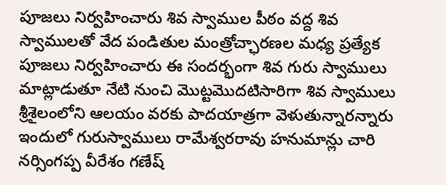పూజలు నిర్వహించారు శివ స్వాముల పీఠం వద్ద శివ స్వాములతో వేద పండితుల మంత్రోచ్ఛారణల మధ్య ప్రత్యేక పూజలు నిర్వహించారు ఈ సందర్భంగా శివ గురు స్వాములు మాట్లాడుతూ నేటి నుంచి మొట్టమొదటిసారిగా శివ స్వాములు శ్రీశైలంలోని ఆలయం వరకు పాదయాత్రగా వెళుతున్నారన్నారు ఇందులో గురుస్వాములు రామేశ్వరరావు హనుమాన్లు చారి నర్సింగప్ప వీరేశం గణేష్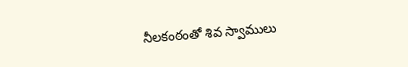నీలకంఠంతో శివ స్వాములు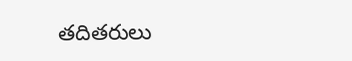తదితరులు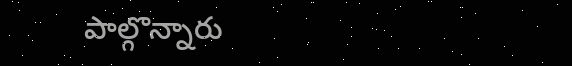పాల్గొన్నారు